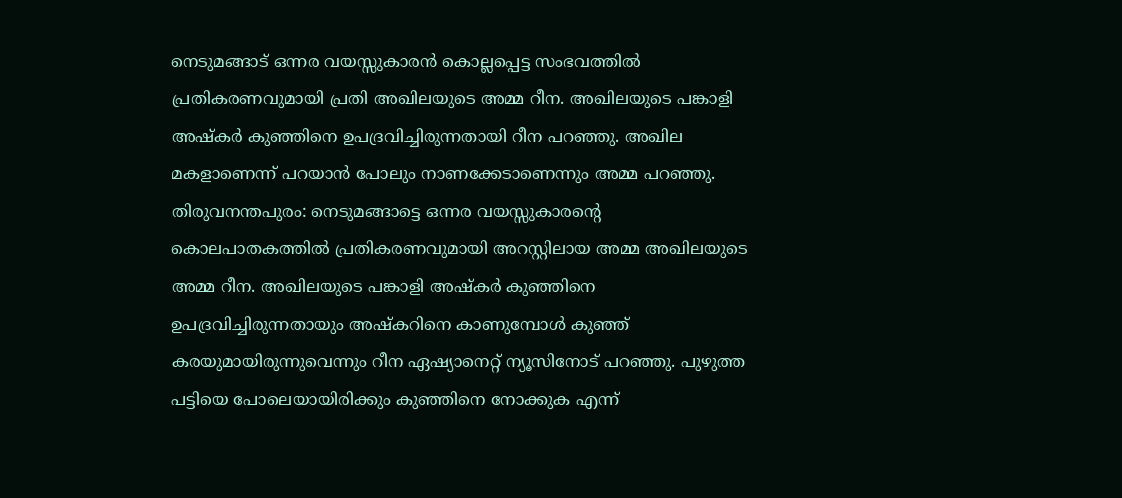നെടുമങ്ങാട് ഒന്നര വയസ്സുകാരൻ കൊല്ലപ്പെട്ട സംഭവത്തിൽ പ്രതികരണവുമായി പ്രതി അഖിലയുടെ അമ്മ റീന. അഖിലയുടെ പങ്കാളി അഷ്കർ കുഞ്ഞിനെ ഉപദ്രവിച്ചിരുന്നതായി റീന പറഞ്ഞു. അഖില മകളാണെന്ന് പറയാൻ പോലും നാണക്കേടാണെന്നും അമ്മ പറഞ്ഞു.
തിരുവനന്തപുരം: നെടുമങ്ങാട്ടെ ഒന്നര വയസ്സുകാരൻ്റെ കൊലപാതകത്തിൽ പ്രതികരണവുമായി അറസ്റ്റിലായ അമ്മ അഖിലയുടെ അമ്മ റീന. അഖിലയുടെ പങ്കാളി അഷ്കർ കുഞ്ഞിനെ ഉപദ്രവിച്ചിരുന്നതായും അഷ്കറിനെ കാണുമ്പോൾ കുഞ്ഞ് കരയുമായിരുന്നുവെന്നും റീന ഏഷ്യാനെറ്റ് ന്യൂസിനോട് പറഞ്ഞു. പുഴുത്ത പട്ടിയെ പോലെയായിരിക്കും കുഞ്ഞിനെ നോക്കുക എന്ന്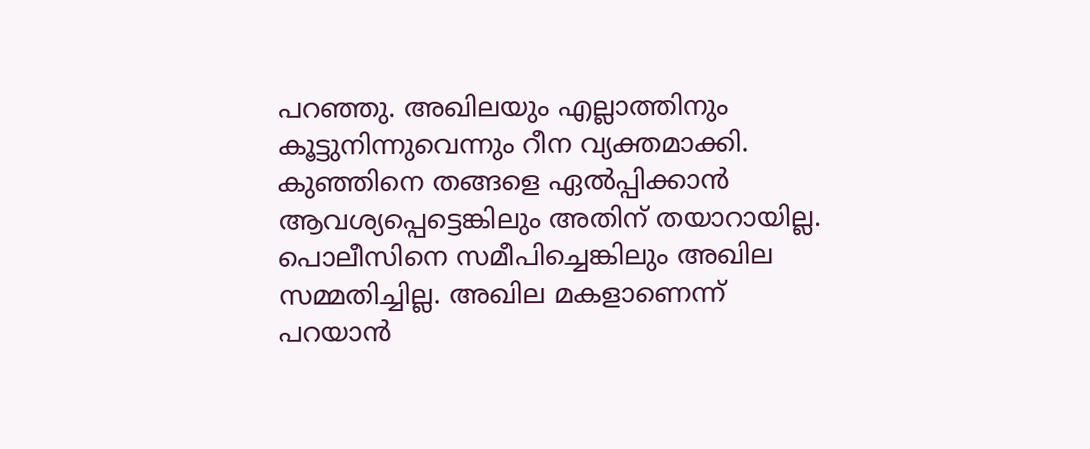പറഞ്ഞു. അഖിലയും എല്ലാത്തിനും കൂട്ടുനിന്നുവെന്നും റീന വ്യക്തമാക്കി.
കുഞ്ഞിനെ തങ്ങളെ ഏൽപ്പിക്കാൻ ആവശ്യപ്പെട്ടെങ്കിലും അതിന് തയാറായില്ല. പൊലീസിനെ സമീപിച്ചെങ്കിലും അഖില സമ്മതിച്ചില്ല. അഖില മകളാണെന്ന് പറയാൻ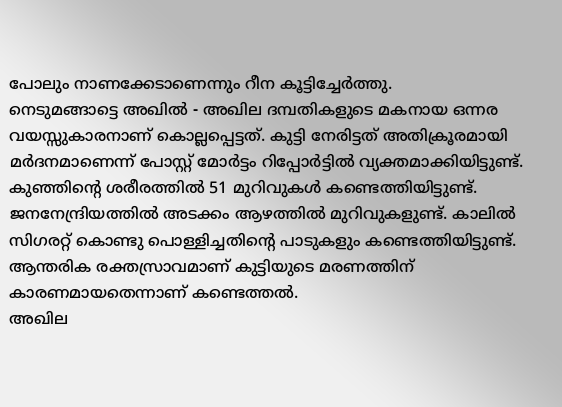പോലും നാണക്കേടാണെന്നും റീന കൂട്ടിച്ചേർത്തു.
നെടുമങ്ങാട്ടെ അഖിൽ - അഖില ദമ്പതികളുടെ മകനായ ഒന്നര വയസ്സുകാരനാണ് കൊല്ലപ്പെട്ടത്. കുട്ടി നേരിട്ടത് അതിക്രൂരമായി മർദനമാണെന്ന് പോസ്റ്റ് മോർട്ടം റിപ്പോർട്ടിൽ വ്യക്തമാക്കിയിട്ടുണ്ട്. കുഞ്ഞിൻ്റെ ശരീരത്തിൽ 51 മുറിവുകൾ കണ്ടെത്തിയിട്ടുണ്ട്. ജനനേന്ദ്രിയത്തിൽ അടക്കം ആഴത്തിൽ മുറിവുകളുണ്ട്. കാലിൽ സിഗരറ്റ് കൊണ്ടു പൊള്ളിച്ചതിൻ്റെ പാടുകളും കണ്ടെത്തിയിട്ടുണ്ട്. ആന്തരിക രക്തസ്രാവമാണ് കുട്ടിയുടെ മരണത്തിന് കാരണമായതെന്നാണ് കണ്ടെത്തൽ.
അഖില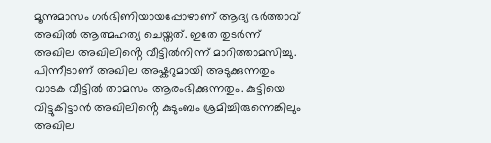മൂന്നുമാസം ഗർഭിണിയായപ്പോഴാണ് ആദ്യ ഭർത്താവ് അഖിൽ ആത്മഹത്യ ചെയ്തത്. ഇതേ തുടർന്ന് അഖില അഖിലിൻ്റെ വീട്ടിൽനിന്ന് മാറിത്താമസിച്ചു. പിന്നീടാണ് അഖില അഷ്കറുമായി അടുക്കുന്നതും വാടക വീട്ടിൽ താമസം ആരംഭിക്കുന്നതും. കുട്ടിയെ വിട്ടുകിട്ടാൻ അഖിലിൻ്റെ കുടുംബം ശ്രമിച്ചിരുന്നെങ്കിലും അഖില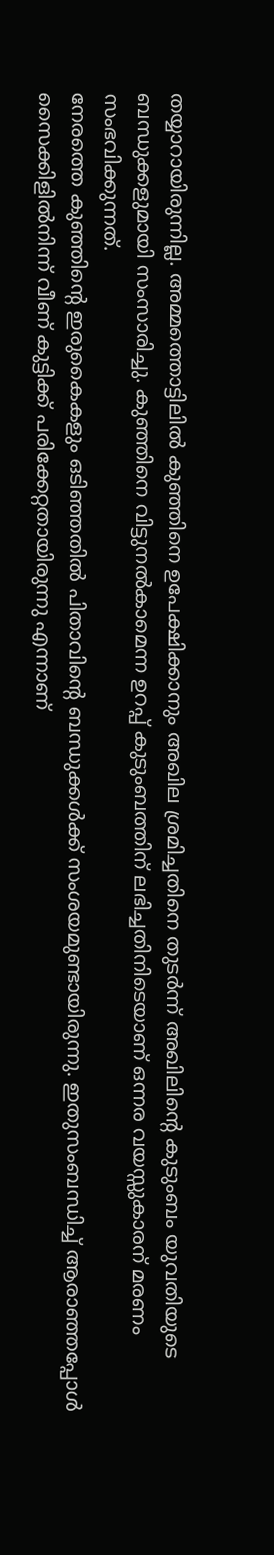തയ്യാറായിരുന്നില്ല. അമ്മത്തൊട്ടിലിൽ കുഞ്ഞിനെ ഉപേക്ഷിക്കാനും അഖില ശ്രമിച്ചതിനെ തുടർന്ന് അഖിലിൻ്റെ കുടുംബം യുവതിയുടെ ബന്ധുക്കളുമായി സംസാരിച്ചു. കുഞ്ഞിനെ വിട്ടുനൽകാമെന്ന ഉറപ്പ് കുടുംബത്തിന് ലഭിച്ചതിനിടെയാണ് ഒന്നര വയസ്സുകാരന് മരണം സംഭവിക്കുന്നത്.
നേരത്തെ കുഞ്ഞിൻ്റെ ഇരുകൈകളും ഒടിഞ്ഞതിൽ പിതാവിന്റെ ബന്ധുക്കൾക്ക് സംശയമുണ്ടായിരുന്നു. ഇതുസംബന്ധിച്ച് ആരാഞ്ഞപ്പോൾ സൈക്കിളിൽനിന്ന് വീണ് കുട്ടിക്ക് പരിക്കേറ്റതായിരുന്നു എന്നാണ്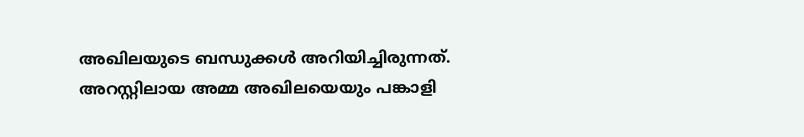അഖിലയുടെ ബന്ധുക്കൾ അറിയിച്ചിരുന്നത്. അറസ്റ്റിലായ അമ്മ അഖിലയെയും പങ്കാളി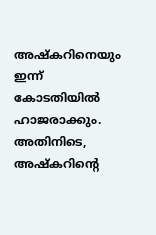അഷ്കറിനെയും ഇന്ന് കോടതിയിൽ ഹാജരാക്കും. അതിനിടെ, അഷ്കറിന്റെ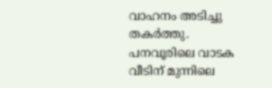വാഹനം അടിച്ചു തകർത്തു. പനവൂരിലെ വാടക വീടിന് മുന്നിലെ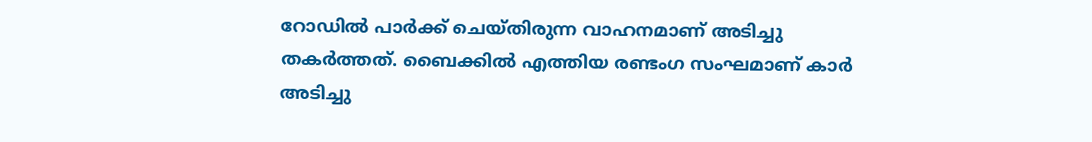റോഡിൽ പാർക്ക് ചെയ്തിരുന്ന വാഹനമാണ് അടിച്ചു തകർത്തത്. ബൈക്കിൽ എത്തിയ രണ്ടംഗ സംഘമാണ് കാർ അടിച്ചു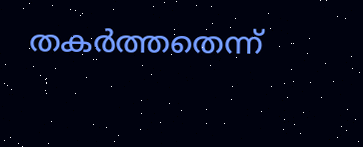തകർത്തതെന്ന്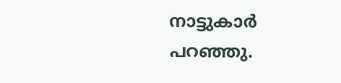നാട്ടുകാർ പറഞ്ഞു.